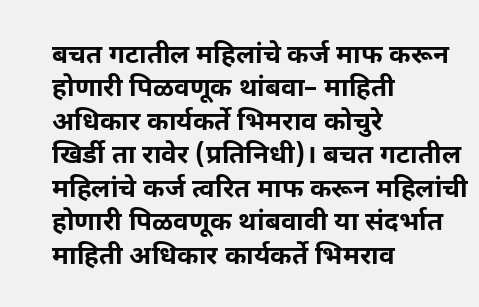बचत गटातील महिलांचे कर्ज माफ करून होणारी पिळवणूक थांबवा– माहिती अधिकार कार्यकर्ते भिमराव कोचुरे
खिर्डी ता रावेर (प्रतिनिधी)। बचत गटातील महिलांचे कर्ज त्वरित माफ करून महिलांची होणारी पिळवणूक थांबवावी या संदर्भात माहिती अधिकार कार्यकर्ते भिमराव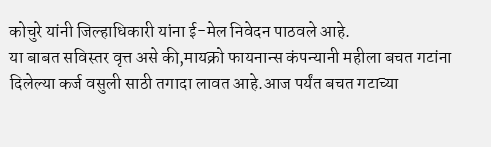कोचुरे यांनी जिल्हाधिकारी यांना ई-मेल निवेदन पाठवले आहे.
या बाबत सविस्तर वृत्त असे की,मायक्रो फायनान्स कंपन्यानी महीला बचत गटांना दिलेल्या कर्ज वसुली साठी तगादा लावत आहे.आज पर्यंत बचत गटाच्या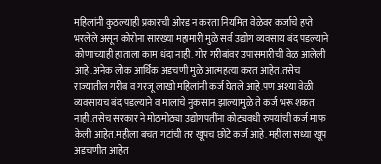महिलांनी कुठल्याही प्रकारची ओरड न करता नियमित वेळेवर कर्जाचे हप्ते भरलेले असून कोरोना सारख्या महामारी मुळे सर्व उद्योग व्यवसाय बंद पडल्याने कोणाच्याही हाताला काम धंदा नाही. गोर गरीबांवर उपासमारीची वेळ आलेली आहे.अनेक लोक आर्थिक अडचणी मुळे आत्महत्या करत आहेत.तसेच राज्यातील गरीब व गरजू लाखो महिलांनी कर्ज घेतले आहे.पण अश्या वेळी व्यवसायच बंद पडल्याने व मालाचे नुकसान झाल्यामुळे ते कर्ज भरू शकत नाही.तसेच सरकार ने मोठमोठ्या उद्योगपतींना कोट्यवधी रुपयांची कर्ज माफ केली आहेत.महीला बचत गटांची तर खूपच छोटे कर्ज आहे. महीला सध्या खूप अडचणीत आहेत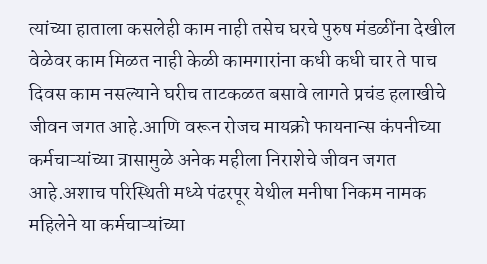त्यांच्या हाताला कसलेही काम नाही तसेच घरचे पुरुष मंडळींना देखील वेळेवर काम मिळत नाही केळी कामगारांना कधी कधी चार ते पाच दिवस काम नसल्याने घरीच ताटकळत बसावे लागते प्रचंड हलाखीचे जीवन जगत आहे.आणि वरून रोजच मायक्रो फायनान्स कंपनीच्या कर्मचाऱ्यांच्या त्रासामुळे अनेक महीला निराशेचे जीवन जगत आहे.अशाच परिस्थिती मध्ये पंढरपूर येथील मनीषा निकम नामक महिलेने या कर्मचाऱ्यांच्या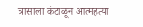त्रासाला कंटाळून आत्महत्या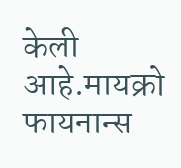केली आहे.मायक्रो फायनान्स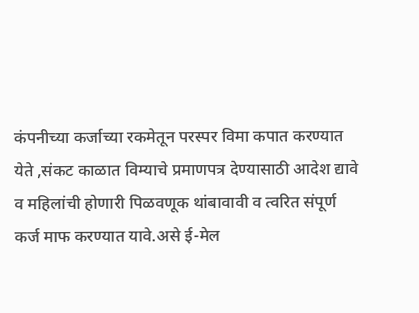कंपनीच्या कर्जाच्या रकमेतून परस्पर विमा कपात करण्यात येते ,संकट काळात विम्याचे प्रमाणपत्र देण्यासाठी आदेश द्यावे व महिलांची होणारी पिळवणूक थांबावावी व त्वरित संपूर्ण कर्ज माफ करण्यात यावे.असे ई-मेल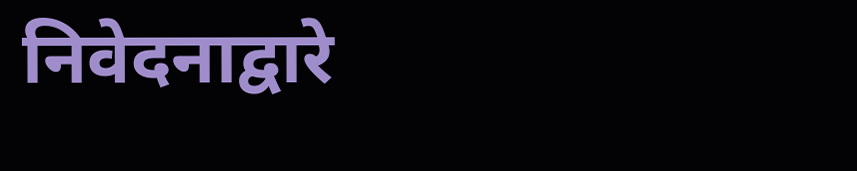निवेदनाद्वारे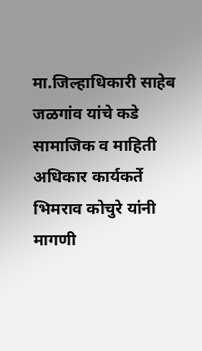मा.जिल्हाधिकारी साहेब जळगांव यांचे कडे सामाजिक व माहिती अधिकार कार्यकर्ते भिमराव कोचुरे यांनी मागणी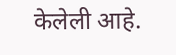केलेली आहे.